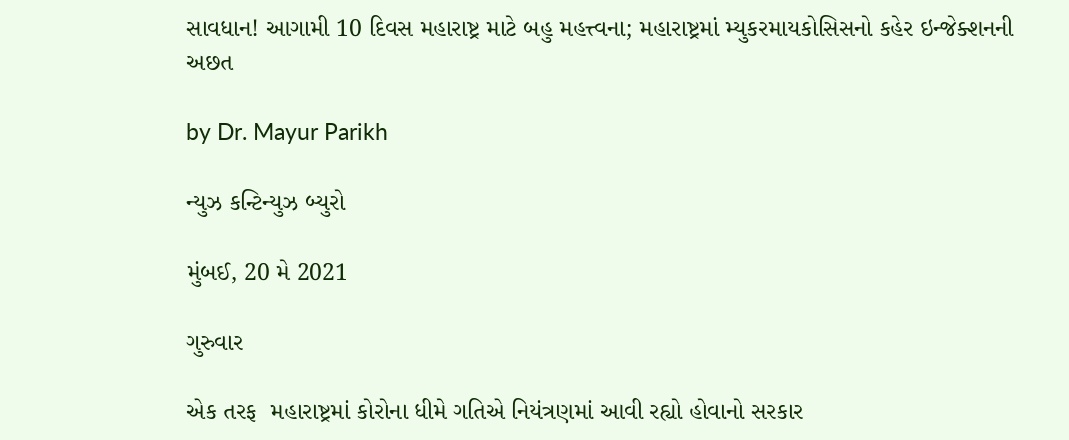સાવધાન! આગામી 10 દિવસ મહારાષ્ટ્ર માટે બહુ મહત્ત્વના; મહારાષ્ટ્રમાં મ્યુકરમાયકોસિસનો કહેર ઇન્જેક્શનની અછત

by Dr. Mayur Parikh

ન્યુઝ કન્ટિન્યુઝ બ્યુરો

મુંબઈ, 20 મે 2021

ગુરુવાર

એક તરફ  મહારાષ્ટ્રમાં કોરોના ધીમે ગતિએ નિયંત્રણમાં આવી રહ્યો હોવાનો સરકાર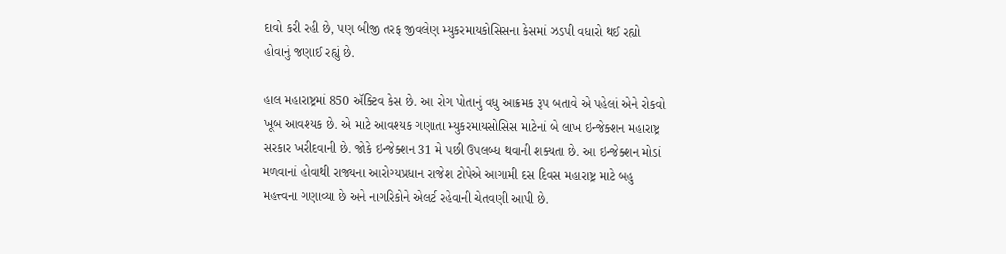દાવો કરી રહી છે, પણ બીજી તરફ જીવલેણ મ્યુકરમાયકોસિસના કેસમાં ઝડપી વધારો થઈ રહ્યો હોવાનું જણાઈ રહ્યું છે.

હાલ મહારાષ્ટ્રમાં 850 ઍક્ટિવ કેસ છે. આ રોગ પોતાનું વધુ આક્રમક રૂપ બતાવે એ પહેલાં એને રોકવો ખૂબ આવશ્યક છે. એ માટે આવશ્યક ગણાતા મ્યુકરમાયસોસિસ માટેનાં બે લાખ ઇન્જેક્શન મહારાષ્ટ્ર સરકાર ખરીદવાની છે. જોકે ઇન્જેક્શન 31 મે પછી ઉપલબ્ધ થવાની શક્યતા છે. આ ઇન્જેક્શન મોડાં મળવાનાં હોવાથી રાજ્યના આરોગ્યપ્રધાન રાજેશ ટોપેએ આગામી દસ દિવસ મહારાષ્ટ્ર માટે બહુ મહત્ત્વના ગણાવ્યા છે અને નાગરિકોને એલર્ટ રહેવાની ચેતવણી આપી છે.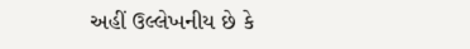અહીં ઉલ્લેખનીય છે કે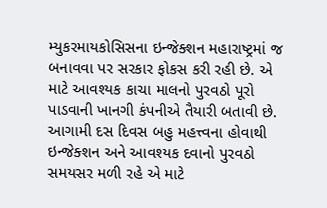મ્યુકરમાયકોસિસના ઇન્જેક્શન મહારાષ્ટ્રમાં જ બનાવવા પર સરકાર ફોકસ કરી રહી છે. એ માટે આવશ્યક કાચા માલનો પુરવઠો પૂરો પાડવાની ખાનગી કંપનીએ તૈયારી બતાવી છે. આગામી દસ દિવસ બહુ મહત્ત્વના હોવાથી ઇન્જેક્શન અને આવશ્યક દવાનો પુરવઠો સમયસર મળી રહે એ માટે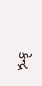કેન્દ્ર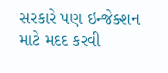સરકારે પણ ઇન્જેક્શન માટે મદદ કરવી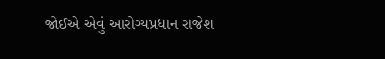જોઈએ એવું આરોગ્યપ્રધાન રાજેશ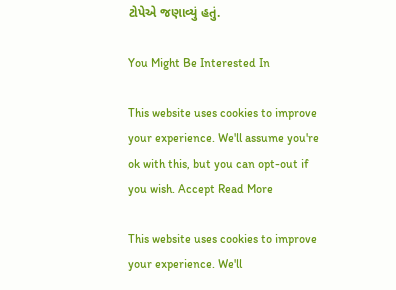ટોપેએ જણાવ્યું હતું.

You Might Be Interested In

This website uses cookies to improve your experience. We'll assume you're ok with this, but you can opt-out if you wish. Accept Read More

This website uses cookies to improve your experience. We'll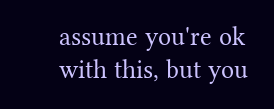assume you're ok with this, but you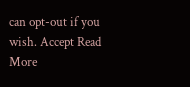can opt-out if you wish. Accept Read More